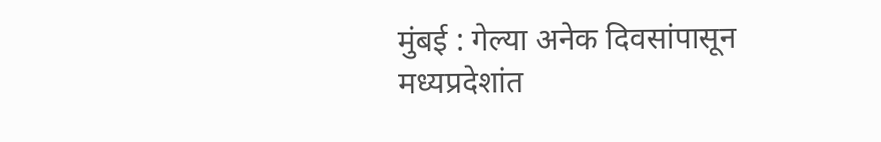मुंबई : गेल्या अनेक दिवसांपासून मध्यप्रदेशांत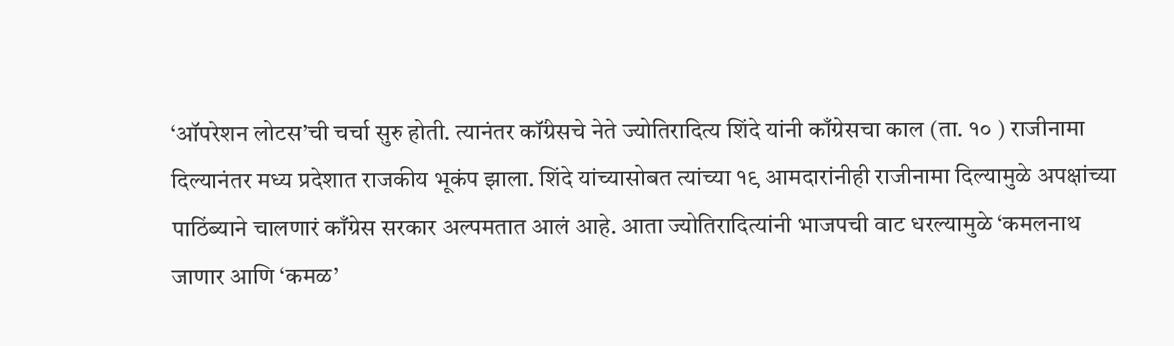‘ऑपरेशन लोटस’ची चर्चा सुरु होती. त्यानंतर कॉंग्रेसचे नेते ज्योतिरादित्य शिंदे यांनी काँग्रेसचा काल (ता. १० ) राजीनामा दिल्यानंतर मध्य प्रदेशात राजकीय भूकंप झाला. शिंदे यांच्यासोबत त्यांच्या १९ आमदारांनीही राजीनामा दिल्यामुळे अपक्षांच्या पाठिंब्याने चालणारं काँग्रेस सरकार अल्पमतात आलं आहे. आता ज्योतिरादित्यांनी भाजपची वाट धरल्यामुळे ‘कमलनाथ जाणार आणि ‘कमळ’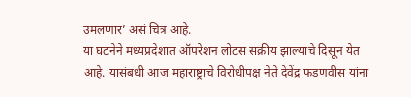उमलणार’ असं चित्र आहे.
या घटनेने मध्यप्रदेशात ऑपरेशन लोटस सक्रीय झाल्याचे दिसून येत आहे. यासंबधी आज महाराष्ट्राचे विरोधीपक्ष नेते देवेंद्र फडणवीस यांना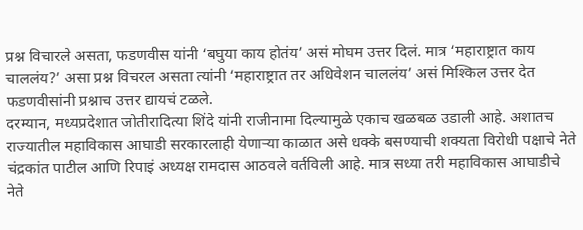प्रश्न विचारले असता, फडणवीस यांनी ‘बघुया काय होतंय’ असं मोघम उत्तर दिलं. मात्र ‘महाराष्ट्रात काय चाललंय?’ असा प्रश्न विचरल असता त्यांनी ‘महाराष्ट्रात तर अधिवेशन चाललंय’ असं मिश्किल उत्तर देत फडणवीसांनी प्रश्नाच उत्तर द्यायचं टळले.
दरम्यान, मध्यप्रदेशात जोतीरादित्या शिंदे यांनी राजीनामा दिल्यामुळे एकाच खळबळ उडाली आहे. अशातच राज्यातील महाविकास आघाडी सरकारलाही येणाऱ्या काळात असे धक्के बसण्याची शक्यता विरोधी पक्षाचे नेते चंद्रकांत पाटील आणि रिपाइं अध्यक्ष रामदास आठवले वर्तविली आहे. मात्र सध्या तरी महाविकास आघाडीचे नेते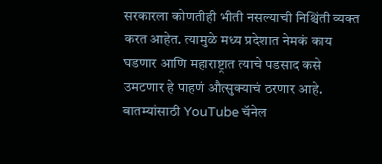सरकारला कोणतीही भीती नसल्याची निश्चिंती व्यक्त करत आहेत. त्यामुळे मध्य प्रदेशात नेमकं काय घडणार आणि महाराष्ट्रात त्याचे पडसाद कसे उमटणार हे पाहणं औत्सुक्याचं ठरणार आहे.
बातम्यांसाठी YouTube चॅनेल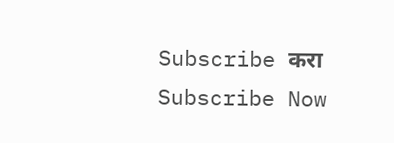Subscribe करा
Subscribe Now